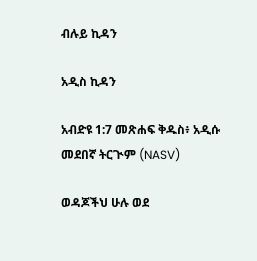ብሉይ ኪዳን

አዲስ ኪዳን

አብድዩ 1:7 መጽሐፍ ቅዱስ፥ አዲሱ መደበኛ ትርጒም (NASV)

ወዳጆችህ ሁሉ ወደ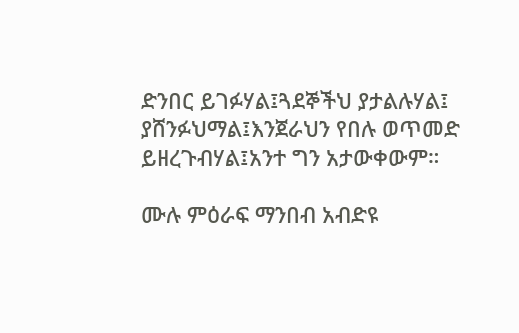ድንበር ይገፉሃል፤ጓደኞችህ ያታልሉሃል፤ ያሸንፉህማል፤እንጀራህን የበሉ ወጥመድ ይዘረጉብሃል፤አንተ ግን አታውቀውም።

ሙሉ ምዕራፍ ማንበብ አብድዩ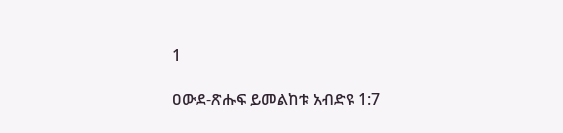1

ዐውደ-ጽሑፍ ይመልከቱ አብድዩ 1:7